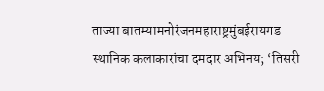ताज्या बातम्यामनोरंजनमहाराष्ट्रमुंबईरायगड
स्थानिक कलाकारांचा दमदार अभिनय; ‘तिसरी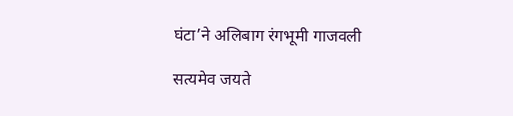घंटा’ने अलिबाग रंगभूमी गाजवली

सत्यमेव जयते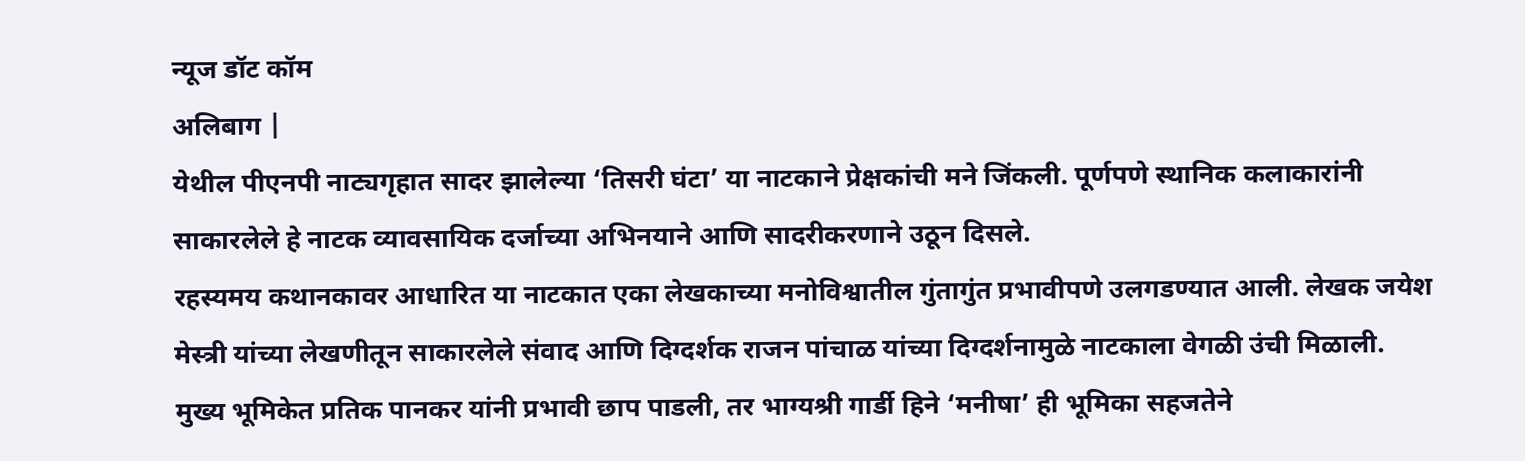न्यूज डॉट कॉम
अलिबाग |
येथील पीएनपी नाट्यगृहात सादर झालेल्या ‘तिसरी घंटा’ या नाटकाने प्रेक्षकांची मने जिंकली. पूर्णपणे स्थानिक कलाकारांनी साकारलेले हे नाटक व्यावसायिक दर्जाच्या अभिनयाने आणि सादरीकरणाने उठून दिसले.
रहस्यमय कथानकावर आधारित या नाटकात एका लेखकाच्या मनोविश्वातील गुंतागुंत प्रभावीपणे उलगडण्यात आली. लेखक जयेश मेस्त्री यांच्या लेखणीतून साकारलेले संवाद आणि दिग्दर्शक राजन पांचाळ यांच्या दिग्दर्शनामुळे नाटकाला वेगळी उंची मिळाली.
मुख्य भूमिकेत प्रतिक पानकर यांनी प्रभावी छाप पाडली, तर भाग्यश्री गार्डी हिने ‘मनीषा’ ही भूमिका सहजतेने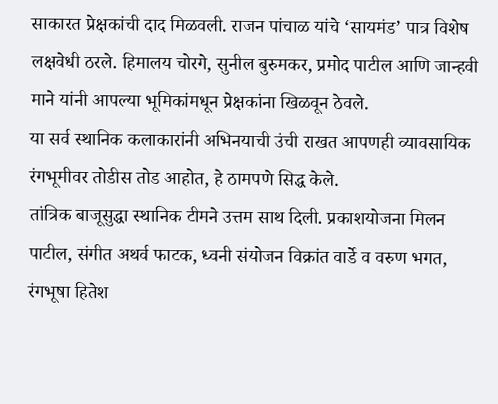साकारत प्रेक्षकांची दाद मिळवली. राजन पांचाळ यांचे ‘सायमंड’ पात्र विशेष लक्षवेधी ठरले. हिमालय चोरगे, सुनील बुरुमकर, प्रमोद पाटील आणि जान्हवी माने यांनी आपल्या भूमिकांमधून प्रेक्षकांना खिळवून ठेवले.
या सर्व स्थानिक कलाकारांनी अभिनयाची उंची राखत आपणही व्यावसायिक रंगभूमीवर तोडीस तोड आहोत, हे ठामपणे सिद्ध केले.
तांत्रिक बाजूसुद्धा स्थानिक टीमने उत्तम साथ दिली. प्रकाशयोजना मिलन पाटील, संगीत अथर्व फाटक, ध्वनी संयोजन विक्रांत वार्डे व वरुण भगत, रंगभूषा हितेश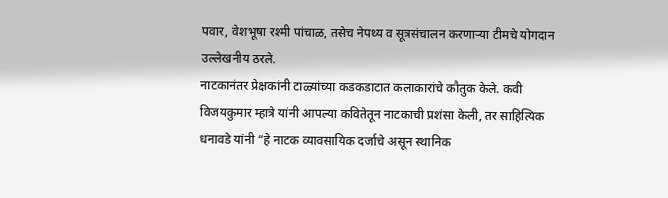पवार, वेशभूषा रश्मी पांचाळ, तसेच नेपथ्य व सूत्रसंचालन करणाऱ्या टीमचे योगदान उल्लेखनीय ठरले.
नाटकानंतर प्रेक्षकांनी टाळ्यांच्या कडकडाटात कलाकारांचे कौतुक केले. कवी विजयकुमार म्हात्रे यांनी आपल्या कवितेतून नाटकाची प्रशंसा केली, तर साहित्यिक धनावडे यांनी “हे नाटक व्यावसायिक दर्जाचे असून स्थानिक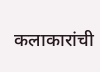कलाकारांची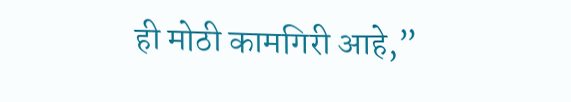ही मोठी कामगिरी आहे,”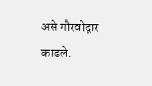असे गौरवोद्गार काढले.